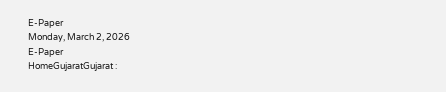E-Paper
Monday, March 2, 2026
E-Paper
HomeGujaratGujarat :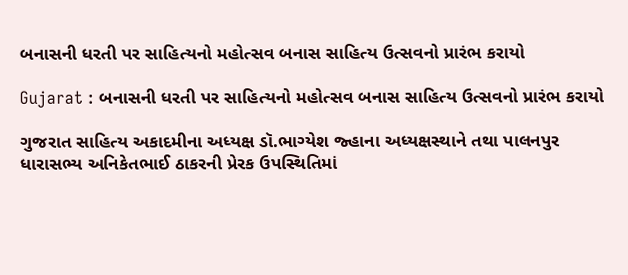બનાસની ધરતી પર સાહિત્યનો મહોત્સવ બનાસ સાહિત્ય ઉત્સવનો પ્રારંભ કરાયો

Gujarat : બનાસની ધરતી પર સાહિત્યનો મહોત્સવ બનાસ સાહિત્ય ઉત્સવનો પ્રારંભ કરાયો

ગુજરાત સાહિત્ય અકાદમીના અધ્યક્ષ ડૉ.ભાગ્યેશ જ્હાના અધ્યક્ષસ્થાને તથા પાલનપુર ધારાસભ્ય અનિકેતભાઈ ઠાકરની પ્રેરક ઉપસ્થિતિમાં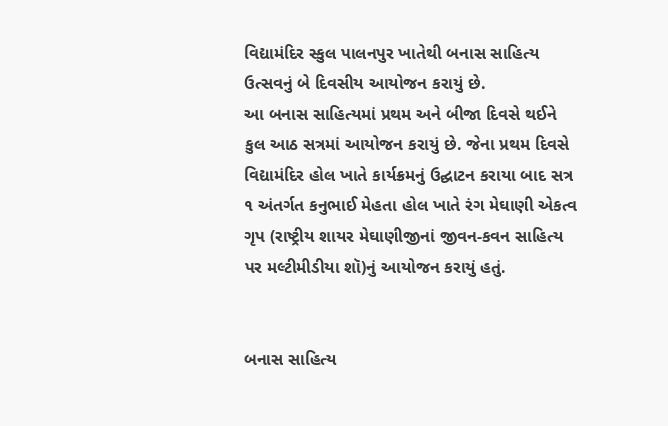વિદ્યામંદિર સ્કુલ પાલનપુર ખાતેથી બનાસ સાહિત્ય ઉત્સવનું બે દિવસીય આયોજન કરાયું છે.
આ બનાસ સાહિત્યમાં પ્રથમ અને બીજા દિવસે થઈને કુલ આઠ સત્રમાં આયોજન કરાયું છે. જેના પ્રથમ દિવસે વિદ્યામંદિર હોલ ખાતે કાર્યક્રમનું ઉદ્ઘાટન કરાયા બાદ સત્ર ૧ અંતર્ગત કનુભાઈ મેહતા હોલ ખાતે રંગ મેઘાણી એકત્વ ગૃપ (રાષ્ટ્રીય શાયર મેઘાણીજીનાં જીવન-કવન સાહિત્ય પર મલ્ટીમીડીયા શૉ)નું આયોજન કરાયું હતું.


બનાસ સાહિત્ય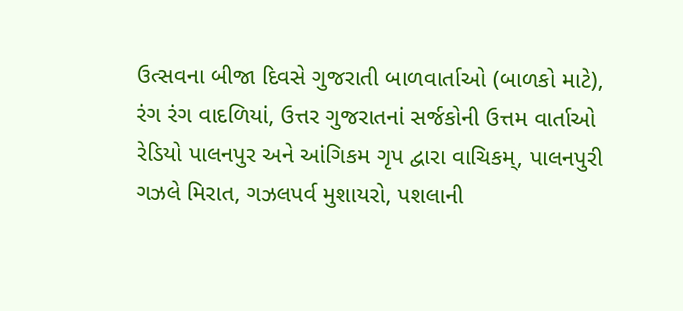ઉત્સવના બીજા દિવસે ગુજરાતી બાળવાર્તાઓ (બાળકો માટે), રંગ રંગ વાદળિયાં, ઉત્તર ગુજરાતનાં સર્જકોની ઉત્તમ વાર્તાઓ રેડિયો પાલનપુર અને આંગિકમ ગૃપ દ્વારા વાચિકમ્, પાલનપુરી ગઝલે મિરાત, ગઝલપર્વ મુશાયરો, પશલાની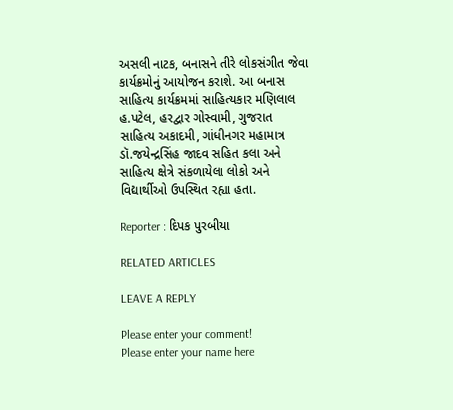અસલી નાટક, બનાસને તીરે લોકસંગીત જેવા કાર્યક્રમોનું આયોજન કરાશે. આ બનાસ સાહિત્ય કાર્યક્રમમાં સાહિત્યકાર મણિલાલ હ.પટેલ, હરદ્વાર ગોસ્વામી, ગુજરાત સાહિત્ય અકાદમી, ગાંધીનગર મહામાત્ર ડૉ.જયેન્દ્રસિંહ જાદવ સહિત કલા અને સાહિત્ય ક્ષેત્રે સંકળાયેલા લોકો અને વિદ્યાર્થીઓ ઉપસ્થિત રહ્યા હતા.

Reporter : દિપક પુરબીયા

RELATED ARTICLES

LEAVE A REPLY

Please enter your comment!
Please enter your name here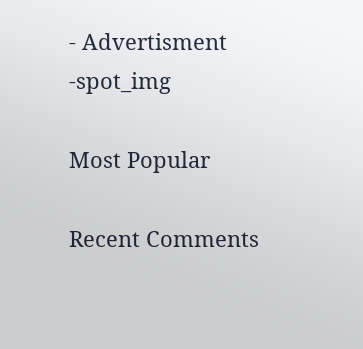- Advertisment -spot_img

Most Popular

Recent Comments